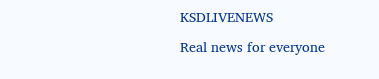KSDLIVENEWS

Real news for everyone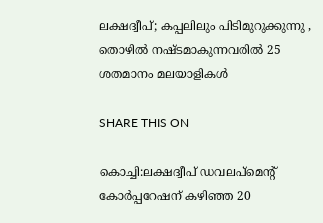ലക്ഷദ്വീപ്; കപ്പലിലും പിടിമുറുക്കുന്നു , തൊഴിൽ നഷ്ടമാകുന്നവരിൽ 25 ശതമാനം മലയാളികൾ

SHARE THIS ON

കൊച്ചി:ലക്ഷദ്വീപ് ഡവലപ്‌മെന്റ് കോർപ്പറേഷന് കഴിഞ്ഞ 20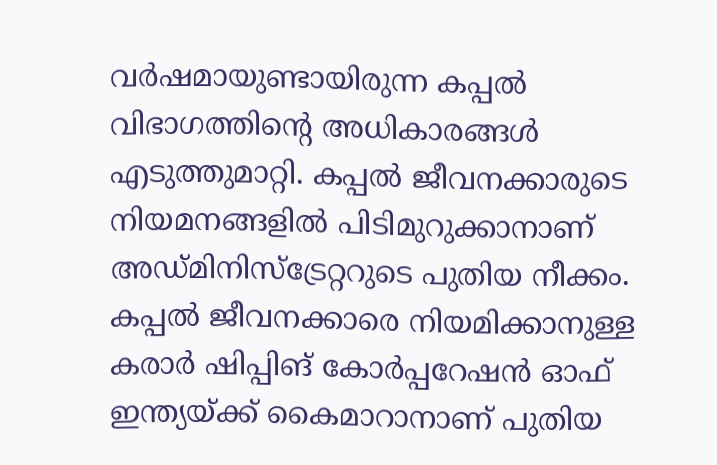വർഷമായുണ്ടായിരുന്ന കപ്പൽ വിഭാഗത്തിന്റെ അധികാരങ്ങൾ എടുത്തുമാറ്റി. കപ്പൽ ജീവനക്കാരുടെ നിയമനങ്ങളിൽ പിടിമുറുക്കാനാണ് അഡ്മിനിസ്‌ട്രേറ്ററുടെ പുതിയ നീക്കം. കപ്പൽ ജീവനക്കാരെ നിയമിക്കാനുള്ള കരാർ ഷിപ്പിങ് കോർപ്പറേഷൻ ഓഫ് ഇന്ത്യയ്ക്ക് കൈമാറാനാണ് പുതിയ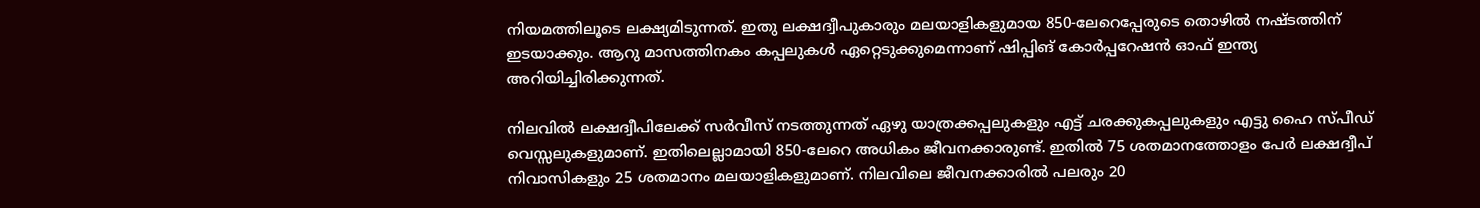നിയമത്തിലൂടെ ലക്ഷ്യമിടുന്നത്. ഇതു ലക്ഷദ്വീപുകാരും മലയാളികളുമായ 850-ലേറെപ്പേരുടെ തൊഴിൽ നഷ്ടത്തിന് ഇടയാക്കും. ആറു മാസത്തിനകം കപ്പലുകൾ ഏറ്റെടുക്കുമെന്നാണ് ഷിപ്പിങ് കോർപ്പറേഷൻ ഓഫ് ഇന്ത്യ അറിയിച്ചിരിക്കുന്നത്.

നിലവിൽ ലക്ഷദ്വീപിലേക്ക് സർവീസ് നടത്തുന്നത് ഏഴു യാത്രക്കപ്പലുകളും എട്ട് ചരക്കുകപ്പലുകളും എട്ടു ഹൈ സ്പീഡ് വെസ്സലുകളുമാണ്. ഇതിലെല്ലാമായി 850-ലേറെ അധികം ജീവനക്കാരുണ്ട്. ഇതിൽ 75 ശതമാനത്തോളം പേർ ലക്ഷദ്വീപ് നിവാസികളും 25 ശതമാനം മലയാളികളുമാണ്. നിലവിലെ ജീവനക്കാരിൽ പലരും 20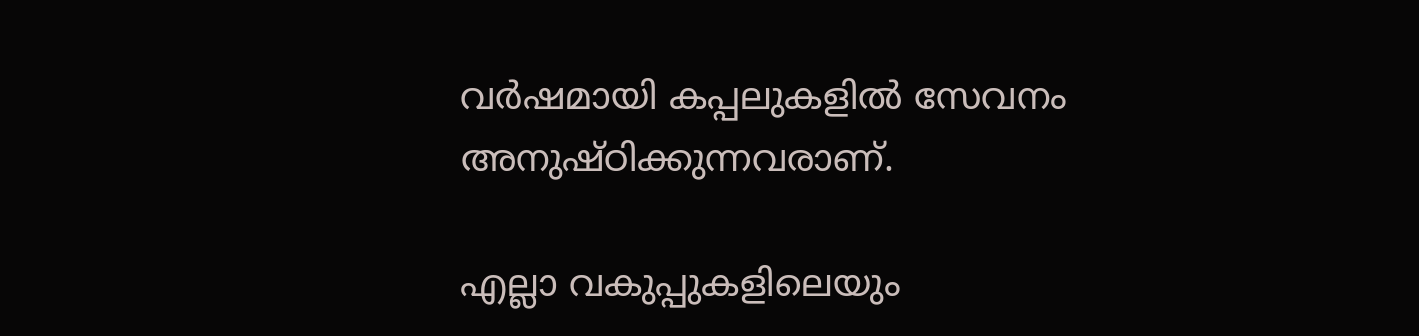വർഷമായി കപ്പലുകളിൽ സേവനം അനുഷ്ഠിക്കുന്നവരാണ്.

എല്ലാ വകുപ്പുകളിലെയും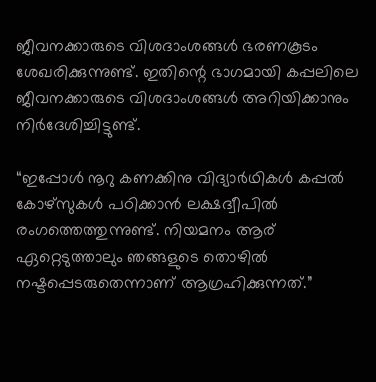ജീവനക്കാരുടെ വിശദാംശങ്ങൾ ഭരണകൂടം ശേഖരിക്കുന്നുണ്ട്. ഇതിന്റെ ഭാഗമായി കപ്പലിലെ ജീവനക്കാരുടെ വിശദാംശങ്ങൾ അറിയിക്കാനും നിർദേശിച്ചിട്ടുണ്ട്.

“ഇപ്പോൾ നൂറു കണക്കിനു വിദ്യാർഥികൾ കപ്പൽ കോഴ്‌സുകൾ പഠിക്കാൻ ലക്ഷദ്വീപിൽ രംഗത്തെത്തുന്നുണ്ട്. നിയമനം ആര്‌ ഏറ്റെടുത്താലും ഞങ്ങളുടെ തൊഴിൽ നഷ്ടപ്പെടരുതെന്നാണ് ആഗ്രഹിക്കുന്നത്.”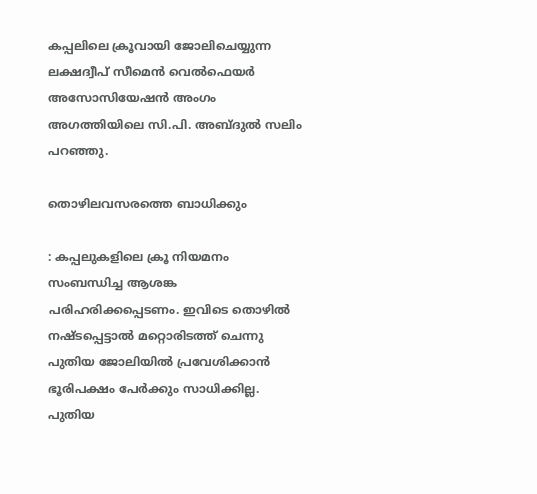കപ്പലിലെ ക്രൂവായി ജോലിചെയ്യുന്ന ലക്ഷദ്വീപ് സീമെൻ വെൽഫെയർ അസോസിയേഷൻ അംഗം അഗത്തിയിലെ സി.പി. അബ്ദുൽ സലിം പറഞ്ഞു.

തൊഴിലവസരത്തെ ബാധിക്കും

: കപ്പലുകളിലെ ക്രൂ നിയമനം സംബന്ധിച്ച ആശങ്ക പരിഹരിക്കപ്പെടണം. ഇവിടെ തൊഴിൽ നഷ്ടപ്പെട്ടാൽ മറ്റൊരിടത്ത് ചെന്നു പുതിയ ജോലിയിൽ പ്രവേശിക്കാൻ ഭൂരിപക്ഷം പേർക്കും സാധിക്കില്ല. പുതിയ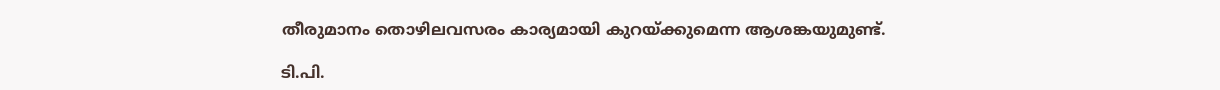തീരുമാനം തൊഴിലവസരം കാര്യമായി കുറയ്ക്കുമെന്ന ആശങ്കയുമുണ്ട്.

ടി.പി.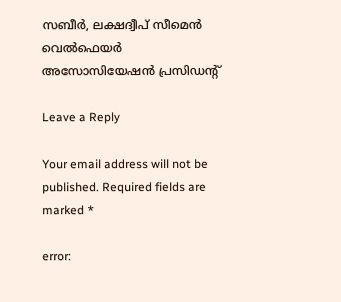സബീർ, ലക്ഷദ്വീപ് സീമെൻ വെൽഫെയർ അസോസിയേഷൻ പ്രസിഡന്റ്

Leave a Reply

Your email address will not be published. Required fields are marked *

error: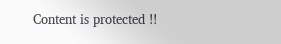Content is protected !!